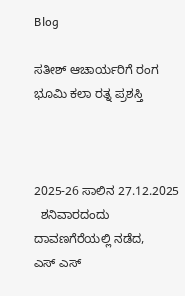Blog

ಸತೀಶ್ ಆಚಾರ್ಯರಿಗೆ ರಂಗ ಭೂಮಿ ಕಲಾ ರತ್ನ ಪ್ರಶಸ್ತಿ



2025-26 ಸಾಲಿನ 27.12.2025
  ಶನಿವಾರದಂದು    ದಾವಣಗೆರೆಯಲ್ಲಿ ನಡೆದ,
ಎಸ್ ಎಸ್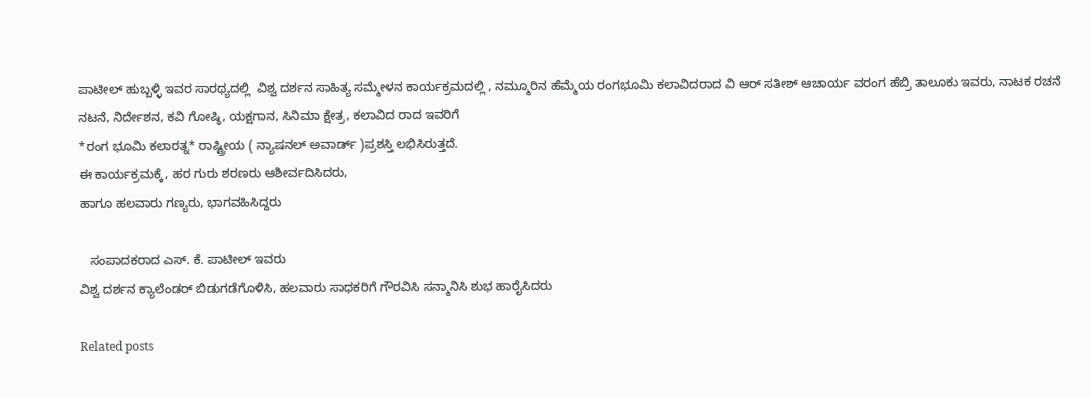ಪಾಟೀಲ್ ಹುಬ್ಬಳ್ಳಿ ಇವರ ಸಾರಥ್ಯದಲ್ಲಿ  ವಿಶ್ವ ದರ್ಶನ ಸಾಹಿತ್ಯ ಸಮ್ಮೇಳನ ಕಾರ್ಯಕ್ರಮದಲ್ಲಿ , ನಮ್ಮೂರಿನ ಹೆಮ್ಮೆಯ ರಂಗಭೂಮಿ ಕಲಾವಿದರಾದ ವಿ ಆರ್ ಸತೀಶ್ ಆಚಾರ್ಯ ವರಂಗ ಹೆಬ್ರಿ ತಾಲೂಕು ಇವರು, ನಾಟಕ ರಚನೆ ನಟನೆ, ನಿರ್ದೇಶನ, ಕವಿ ಗೋಷ್ಠಿ, ಯಕ್ಷಗಾನ, ಸಿನಿಮಾ ಕ್ಷೇತ್ರ, ಕಲಾವಿದ ರಾದ ಇವರಿಗೆ
*ರಂಗ ಭೂಮಿ ಕಲಾರತ್ನ* ರಾಷ್ಟ್ರೀಯ ( ನ್ಯಾಷನಲ್ ಅವಾರ್ಡ್ )ಪ್ರಶಸ್ತಿ ಲಭಿಸಿರುತ್ತದೆ.
ಈ ಕಾರ್ಯಕ್ರಮಕ್ಕೆ, ಹರ ಗುರು ಶರಣರು ಆಶೀರ್ವದಿಸಿದರು,
ಹಾಗೂ ಹಲವಾರು ಗಣ್ಯರು, ಭಾಗವಹಿಸಿದ್ದರು

   ಸಂಪಾದಕರಾದ ಎಸ್. ಕೆ. ಪಾಟೀಲ್ ಇವರು
ವಿಶ್ವ ದರ್ಶನ ಕ್ಯಾಲೆಂಡರ್ ಬಿಡುಗಡೆಗೊಳಿಸಿ, ಹಲವಾರು ಸಾಧಕರಿಗೆ ಗೌರವಿಸಿ ಸನ್ಮಾನಿಸಿ ಶುಭ ಹಾರೈಸಿದರು

Related posts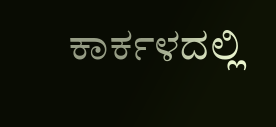ಕಾರ್ಕಳದಲ್ಲಿ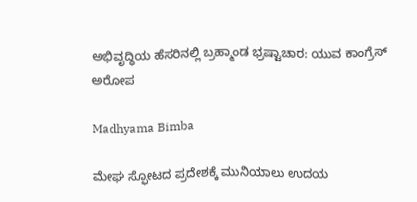ಅಭಿವೃದ್ಧಿಯ ಹೆಸರಿನಲ್ಲಿ ಬ್ರಹ್ಮಾಂಡ ಭ್ರಷ್ಟಾಚಾರ: ಯುವ ಕಾಂಗ್ರೆಸ್ ಅರೋಪ

Madhyama Bimba

ಮೇಘ ಸ್ಫೋಟದ ಪ್ರದೇಶಕ್ಕೆ ಮುನಿಯಾಲು ಉದಯ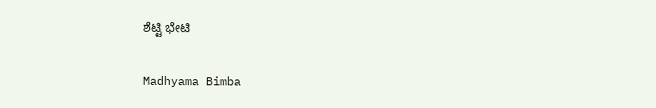ಶೆಟ್ಟಿ ಭೇಟಿ

Madhyama Bimba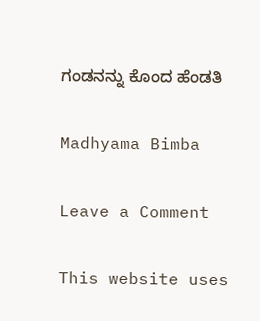ಗಂಡನನ್ನು ಕೊಂದ ಹೆಂಡತಿ

Madhyama Bimba

Leave a Comment

This website uses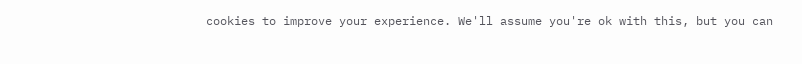cookies to improve your experience. We'll assume you're ok with this, but you can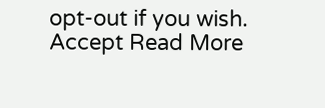opt-out if you wish. Accept Read More